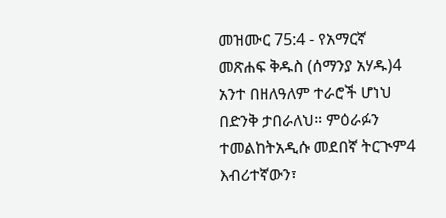መዝሙር 75:4 - የአማርኛ መጽሐፍ ቅዱስ (ሰማንያ አሃዱ)4 አንተ በዘለዓለም ተራሮች ሆነህ በድንቅ ታበራለህ። ምዕራፉን ተመልከትአዲሱ መደበኛ ትርጒም4 እብሪተኛውን፣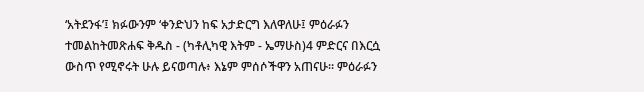‘አትደንፋ’፤ ክፉውንም ‘ቀንድህን ከፍ አታድርግ እለዋለሁ፤ ምዕራፉን ተመልከትመጽሐፍ ቅዱስ - (ካቶሊካዊ እትም - ኤማሁስ)4 ምድርና በእርሷ ውስጥ የሚኖሩት ሁሉ ይናወጣሉ፥ እኔም ምሰሶችዋን አጠናሁ። ምዕራፉን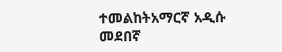ተመልከትአማርኛ አዲሱ መደበኛ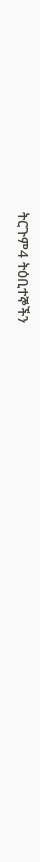ትርጉም4 ትዕቢተኞችን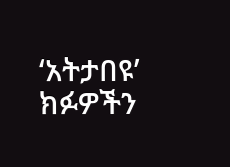‘አትታበዩ’ ክፉዎችን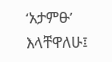‘አታምፁ’ እላቸዋለሁ፤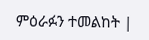ምዕራፉን ተመልከት |